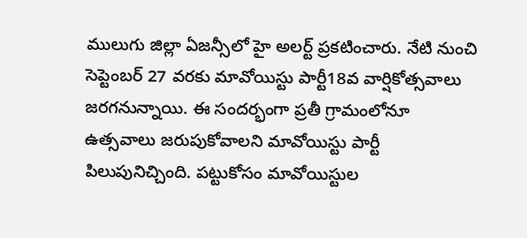ములుగు జిల్లా ఏజన్సీలో హై అలర్ట్ ప్రకటించారు. నేటి నుంచి సెప్టెంబర్ 27 వరకు మావోయిస్టు పార్టీ18వ వార్షికోత్సవాలు జరగనున్నాయి. ఈ సందర్భంగా ప్రతీ గ్రామంలోనూ ఉత్సవాలు జరుపుకోవాలని మావోయిస్టు పార్టీ పిలుపునిచ్చింది. పట్టుకోసం మావోయిస్టుల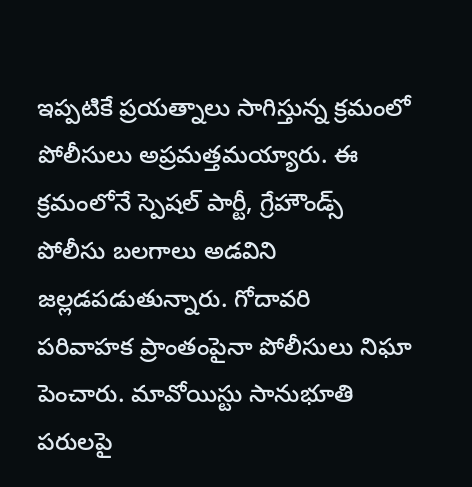ఇప్పటికే ప్రయత్నాలు సాగిస్తున్న క్రమంలో పోలీసులు అప్రమత్తమయ్యారు. ఈ క్రమంలోనే స్పెషల్ పార్టీ, గ్రేహౌండ్స్ పోలీసు బలగాలు అడవిని జల్లడపడుతున్నారు. గోదావరి పరివాహక ప్రాంతంపైనా పోలీసులు నిఘా పెంచారు. మావోయిస్టు సానుభూతి పరులపై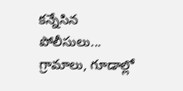కన్నేసిన పోలీసులు... గ్రామాలు, గూడాల్లో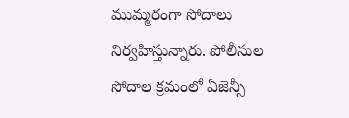ముమ్మరంగా సోదాలు నిర్వహిస్తున్నారు. పోలీసుల సోదాల క్రమంలో ఏజెన్సీ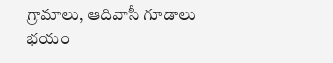గ్రామాలు, ఆదివాసీ గూడాలు భయం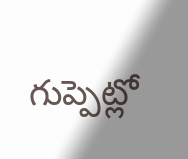గుప్పెట్లో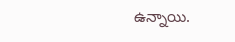ఉన్నాయి.